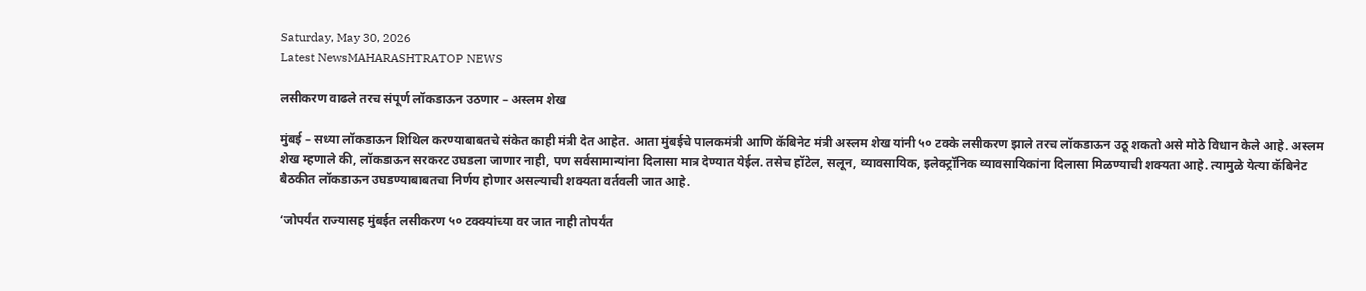Saturday, May 30, 2026
Latest NewsMAHARASHTRATOP NEWS

लसीकरण वाढले तरच संपूर्ण लॉकडाऊन उठणार – अस्लम शेख

मुंबई – सध्या लॉकडाऊन शिथिल करण्याबाबतचे संकेत काही मंत्री देत आहेत. आता मुंबईचे पालकमंत्री आणि कॅबिनेट मंत्री अस्लम शेख यांनी ५० टक्के लसीकरण झाले तरच लॉकडाऊन उठू शकतो असे मोठे विधान केले आहे. अस्लम शेख म्हणाले की, लॉकडाऊन सरकरट उघडला जाणार नाही, पण सर्वसामान्यांना दिलासा मात्र देण्यात येईल. तसेच हॉटेल, सलून, व्यावसायिक, इलेक्ट्रॉनिक व्यावसायिकांना दिलासा मिळण्याची शक्यता आहे. त्यामुळे येत्या कॅबिनेट बैठकीत लॉकडाऊन उघडण्याबाबतचा निर्णय होणार असल्याची शक्यता वर्तवली जात आहे.

‘जोपर्यंत राज्यासह मुंबईत लसीकरण ५० टक्क्यांच्या वर जात नाही तोपर्यंत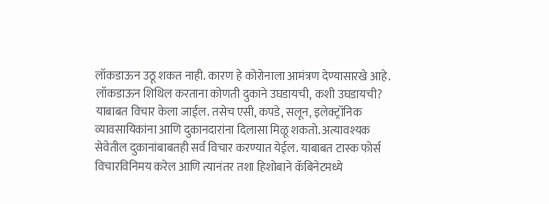लॉकडाऊन उठू शकत नाही. कारण हे कोरोनाला आमंत्रण देण्यासारखे आहे. लॉकडाऊन शिथिल करताना कोणती दुकाने उघडायची, कशी उघडायची? याबाबत विचार केला जाईल. तसेच एसी, कपडे, सलून, इलेक्ट्रॉनिक व्यावसायिकांना आणि दुकानदारांना दिलासा मिळू शकतो. अत्यावश्यक सेवेतील दुकानांबाबतही सर्व विचार करण्यात येईल. याबाबत टास्क फोर्स विचारविनिमय करेल आणि त्यानंतर तशा हिशोबाने कॅबिनेटमध्ये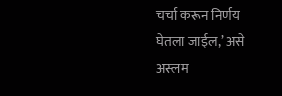चर्चा करून निर्णय घेतला जाईल,’ असे अस्लम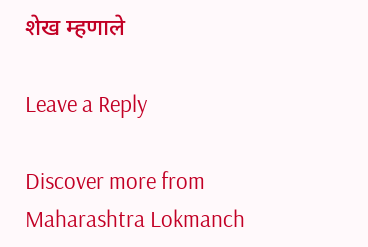शेख म्हणाले

Leave a Reply

Discover more from Maharashtra Lokmanch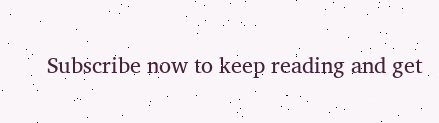Subscribe now to keep reading and get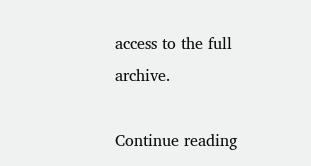access to the full archive.

Continue reading